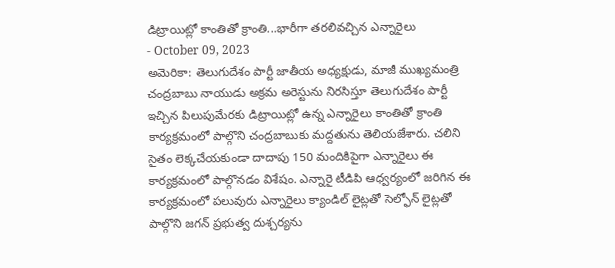డిట్రాయిట్లో కాంతితో క్రాంతి...భారీగా తరలివచ్చిన ఎన్నారైలు
- October 09, 2023
అమెరికా: తెలుగుదేశం పార్టీ జాతీయ అధ్యక్షుడు, మాజీ ముఖ్యమంత్రి చంద్రబాబు నాయుడు అక్రమ అరెస్టును నిరసిస్తూ తెలుగుదేశం పార్టీ ఇచ్చిన పిలుపుమేరకు డిట్రాయిట్లో ఉన్న ఎన్నారైలు కాంతితో క్రాంతి కార్యక్రమంలో పాల్గొని చంద్రబాబుకు మద్దతును తెలియజేశారు. చలిని సైతం లెక్కచేయకుండా దాదాపు 150 మందికిపైగా ఎన్నారైలు ఈ కార్యక్రమంలో పాల్గొనడం విశేషం. ఎన్నారై టీడిపి ఆధ్వర్యంలో జరిగిన ఈ కార్యక్రమంలో పలువురు ఎన్నారైలు క్యాండిల్ లైట్లతో సెల్ఫోన్ లైట్లతో పాల్గొని జగన్ ప్రభుత్వ దుశ్చర్యను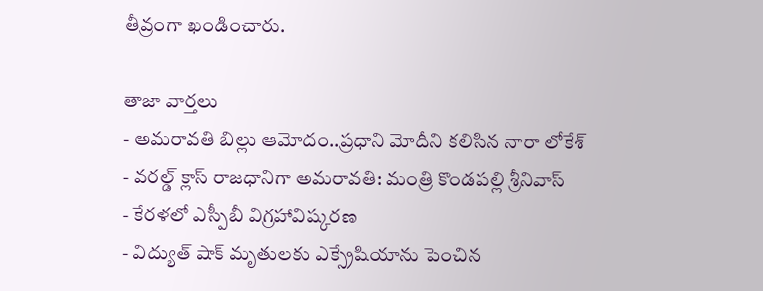తీవ్రంగా ఖండించారు.

తాజా వార్తలు
- అమరావతి బిల్లు ఆమోదం..ప్రధాని మోదీని కలిసిన నారా లోకేశ్
- వరల్డ్ క్లాస్ రాజధానిగా అమరావతి: మంత్రి కొండపల్లి శ్రీనివాస్
- కేరళలో ఎస్పీబీ విగ్రహావిష్కరణ
- విద్యుత్ షాక్ మృతులకు ఎక్స్రేషియాను పెంచిన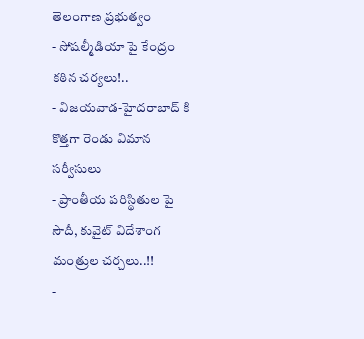తెలంగాణ ప్రభుత్వం
- సోషల్మీడియా పై కేంద్రం కఠిన చర్యలు!..
- విజయవాడ-హైదరాబాద్ కి కొత్తగా రెండు విమాన సర్వీసులు
- ప్రాంతీయ పరిస్థితుల పై సౌదీ, కువైట్ విదేశాంగ మంత్రుల చర్చలు..!!
-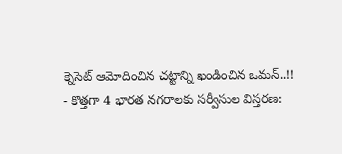క్నెసెట్ ఆమోదించిన చట్టాన్ని ఖండించిన ఒమన్..!!
- కొత్తగా 4 భారత నగరాలకు సర్వీసుల విస్తరణ: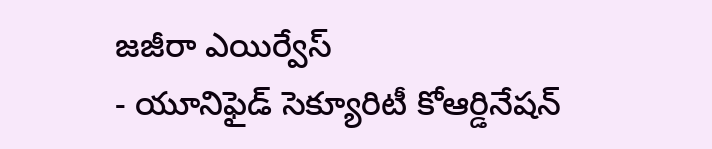జజీరా ఎయిర్వేస్
- యూనిఫైడ్ సెక్యూరిటీ కోఆర్డినేషన్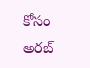కోసం అరబ్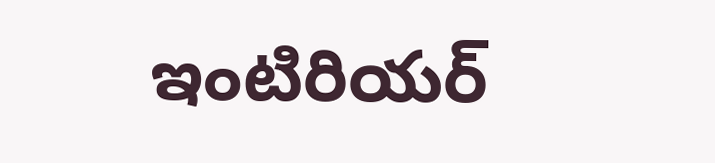ఇంటిరియర్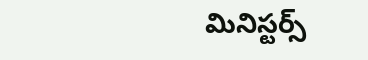మినిస్టర్స్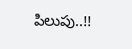పిలుపు..!!